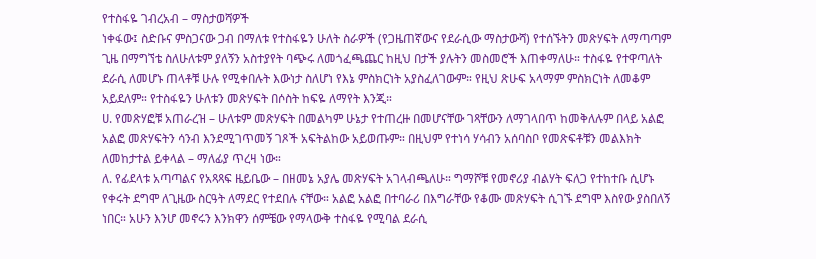የተስፋዬ ገብረአብ – ማስታወሻዎች
ነቀፋው፤ ስድቡና ምስጋናው ጋብ በማለቱ የተስፋዬን ሁለት ስራዎች (የጋዜጠኛውና የደራሲው ማስታውሻ) የተሰኙትን መጽሃፍት ለማጣጣም ጊዜ በማግኘቴ ስለሁለቱም ያለኝን አስተያየት ባጭሩ ለመጎፈጫጨር ከዚህ በታች ያሉትን መስመሮች እጠቀማለሁ። ተስፋዬ የተዋጣለት ደራሲ ለመሆኑ ጠላቶቹ ሁሉ የሚቀበሉት እውነታ ስለሆነ የእኔ ምስክርነት አያስፈለገውም። የዚህ ጽሁፍ አላማም ምስክርነት ለመቆም አይደለም። የተስፋዬን ሁለቱን መጽሃፍት በሶስት ከፍዬ ለማየት እንጂ።
ሀ. የመጽሃፎቹ አጠራረዝ – ሁለቱም መጽሃፍት በመልካም ሁኔታ የተጠረዙ በመሆናቸው ገጻቸውን ለማገላበጥ ከመቅለሉም በላይ አልፎ አልፎ መጽሃፍትን ሳንብ እንደሚገጥመኝ ገጾች አፍትልከው አይወጡም። በዚህም የተነሳ ሃሳብን አሰባስቦ የመጽፍቶቹን መልእክት ለመከታተል ይቀላል – ማለፊያ ጥረዛ ነው።
ለ. የፊደላቱ አጣጣልና የአጻጻፍ ዜይቤው – በዘመኔ አያሌ መጽሃፍት አገላብጫለሁ። ግማሾቹ የመኖሪያ ብልሃት ፍለጋ የተከተቡ ሲሆኑ የቀሩት ደግሞ ለጊዜው ስርዓት ለማደር የተደበሉ ናቸው። አልፎ አልፎ በተባራሪ በእግራቸው የቆሙ መጽሃፍት ሲገኙ ደግሞ እስየው ያስበለኝ ነበር። አሁን እንሆ መኖሩን እንክዋን ሰምቼው የማላውቅ ተስፋዬ የሚባል ደራሲ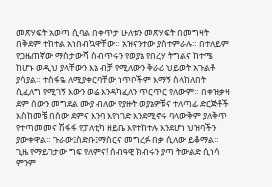መጽሃፍት አወጣ ሲባል በቀጥታ ሁለቱን መጽሃፍት በመግዛት በቅደም ተከተል አነበብኳዋቸው። አዝናንተው ያስተምራሉ። በተለይም የጋዜጠኛው ማስታውሻ ስብጥሩን የወያኔ የበረሃ ትግልና ከተሜ ከሆኑ ወዲህ ያላቸውን እኔ ብቻ የሚለውን ቅራሪ ህይወት አጉልቶ ያሳያል። ተስፋዬ ለሚያቀርባቸው ነጥቦችም እማኝ ስላከለበት ሲፈለግ የሚገኝ እውን ወሬ እንዳካፈለን ጥርጥር የለውም። በቀዝቃዛ ደም ሰውን መግደል ሙያ ብለው የያዙት ወያኔዎቹና ተለጣፊ ድርጅቶች እስከመቼ በሰው ደምና እንባ እየነገድ እንደሚኖሩ ባላውቅም ያለቅጥ የተጣመመና ሽፋፋ የፓለቲካ ዘይቤ እየተከተሉ እንደሆነ ህዝባችን ያውቀዋል። ጉራው፤ስድቡ፤ማስርና መግረፉ በቃ ሲለው ይቆማል። ጊዜ የማይገታው ግፍ የለምና! ሰብዓዊ ክብሩን ያጣ ትውልድ ሲነሳ ምንም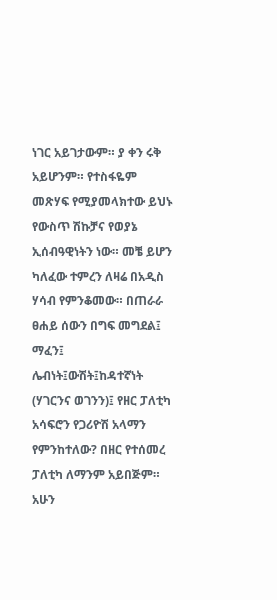ነገር አይገታውም። ያ ቀን ሩቅ አይሆንም። የተስፋዬም መጽሃፍ የሚያመላክተው ይህኑ የውስጥ ሽኩቻና የወያኔ ኢሰብዓዊነትን ነው። መቼ ይሆን ካለፈው ተምረን ለዛሬ በአዲስ ሃሳብ የምንቆመው። በጠራራ ፀሐይ ሰውን በግፍ መግደል፤ ማፈን፤ ሌብነት፤ውሽት፤ከዳተኛነት (ሃገርንና ወገንን)፤ የዘር ፓለቲካ አሳፍሮን የጋሪዮሽ አላማን የምንከተለው? በዘር የተሰመረ ፓለቲካ ለማንም አይበጅም። አሁን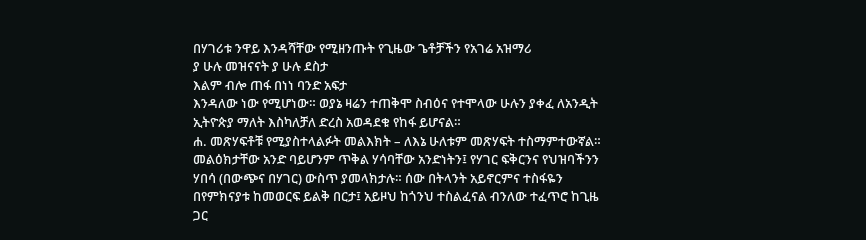በሃገሪቱ ንዋይ እንዳሻቸው የሚዘንጡት የጊዜው ጌቶቻችን የአገሬ አዝማሪ
ያ ሁሉ መዝናናት ያ ሁሉ ደስታ
እልም ብሎ ጠፋ በነነ ባንድ አፍታ
እንዳለው ነው የሚሆነው። ወያኔ ዛሬን ተጠቅሞ ስብዕና የተሞላው ሁሉን ያቀፈ ለአንዲት ኢትዮጵያ ማለት እስካለቻለ ድረስ አወዳደቁ የከፋ ይሆናል።
ሐ. መጽሃፍቶቹ የሚያስተላልፉት መልእክት – ለእኔ ሁለቱም መጽሃፍት ተስማምተውኛል። መልዕክታቸው አንድ ባይሆንም ጥቅል ሃሳባቸው አንድነትን፤ የሃገር ፍቅርንና የህዝባችንን ሃበሳ (በውጭና በሃገር) ውስጥ ያመላክታሉ። ሰው በትላንት አይኖርምና ተስፋዬን በየምክናያቱ ከመወርፍ ይልቅ በርታ፤ አይዞህ ከጎንህ ተስልፈናል ብንለው ተፈጥሮ ከጊዜ ጋር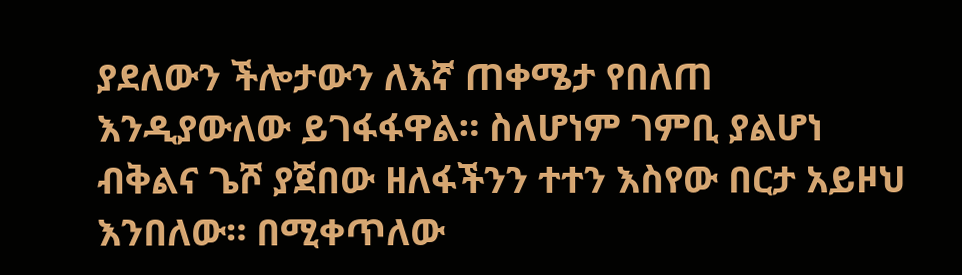ያደለውን ችሎታውን ለእኛ ጠቀሜታ የበለጠ እንዲያውለው ይገፋፋዋል። ስለሆነም ገምቢ ያልሆነ ብቅልና ጌሾ ያጀበው ዘለፋችንን ተተን እስየው በርታ አይዞህ እንበለው። በሚቀጥለው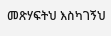መጽሃፍትህ እስካገኝህ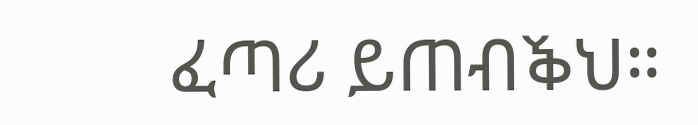ፈጣሪ ይጠብⷅህ።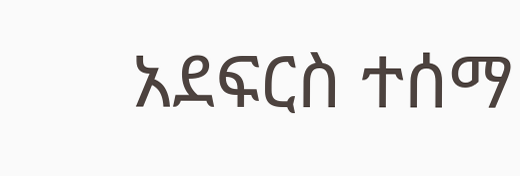አደፍርስ ተሰማ